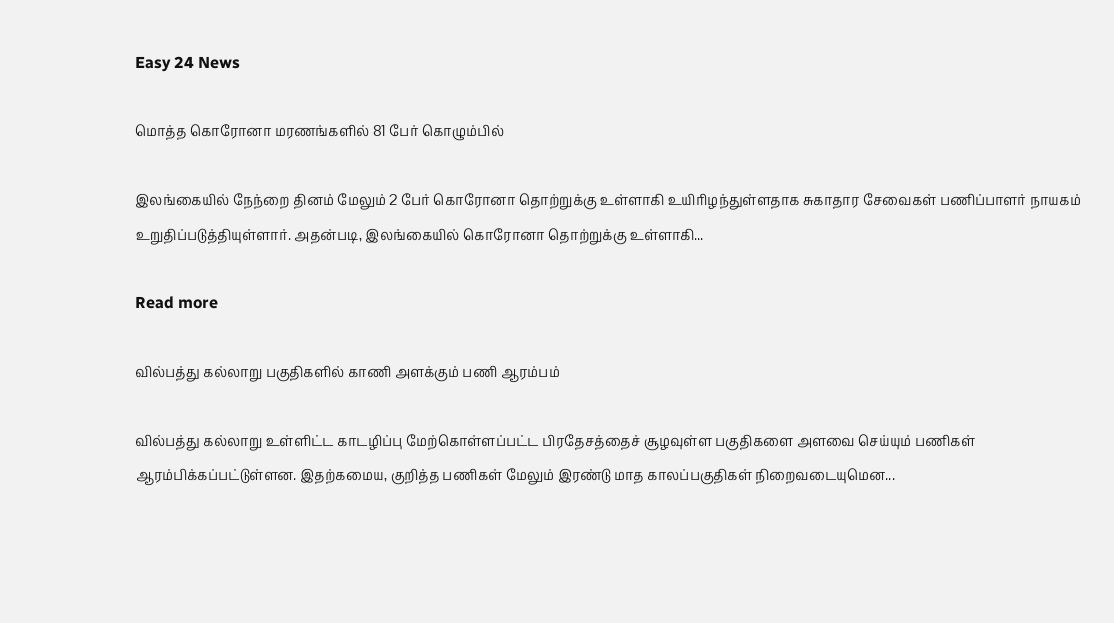Easy 24 News

மொத்த கொரோனா மரணங்களில் 81 பேர் கொழும்பில்

இலங்கையில் நேந்றை தினம் மேலும் 2 பேர் கொரோனா தொற்றுக்கு உள்ளாகி உயிரிழந்துள்ளதாக சுகாதார சேவைகள் பணிப்பாளர் நாயகம் உறுதிப்படுத்தியுள்ளார். அதன்படி, இலங்கையில் கொரோனா தொற்றுக்கு உள்ளாகி...

Read more

வில்பத்து கல்லாறு பகுதிகளில் காணி அளக்கும் பணி ஆரம்பம்

வில்பத்து கல்லாறு உள்ளிட்ட காடழிப்பு மேற்கொள்ளப்பட்ட பிரதேசத்தைச் சூழவுள்ள பகுதிகளை அளவை செய்யும் பணிகள் ஆரம்பிக்கப்பட்டுள்ளன. இதற்கமைய, குறித்த பணிகள் மேலும் இரண்டு மாத காலப்பகுதிகள் நிறைவடையுமென...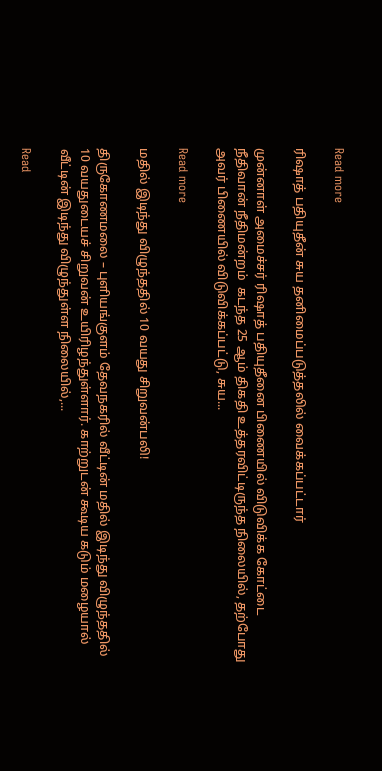Read more

ரிஷாத் பதியுதீன் சுய தனிமைப்படுத்தலில் வைக்கப்பட்டார்

முன்னாள் அமைச்சர் ரிஷாத் பதியுதீனை பிணையில் விடுவிக்க கோட்டை நீதிவான் நீதிமன்றம்  கடந்த 25 ஆம் திகதி உத்தரவிட்டிருந்த நிலையில், தற்போது அவர் பிணையில் விடுவிக்கப்பட்டு, சுய...

Read more

மதில் இடிந்து விழுந்ததில் 10 வயது சிறுவன்பலி!

திருகோணமலை – புளியங்குளம் தேவநகரில் வீட்டின் மதில் இடிந்து விழுந்ததில் 10 வயதுடையச் சிறுவன் உயிரிழந்துள்ளார். காற்றுடன் கூடிய கடும் மழையால் வீட்டின் இடிந்து விழுந்துள்ள நிலையில்,...

Read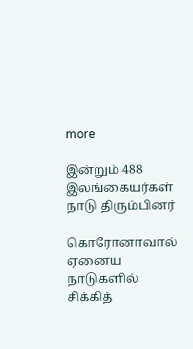more

இன்றும் 488 இலங்கையர்கள் நாடு திரும்பினர்

கொரோனாவால் ஏனைய நாடுகளில் சிக்கித்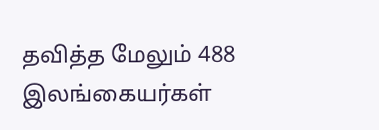தவித்த மேலும் 488 இலங்கையர்கள்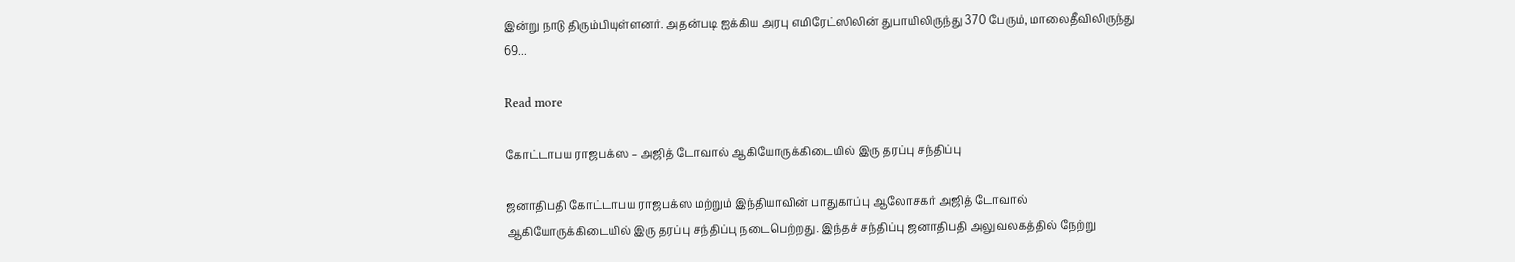இன்று நாடு திரும்பியுள்ளனர். அதன்படி ஐக்கிய அரபு எமிரேட்ஸிலின் துபாயிலிருந்து 370 பேரும், மாலைதீவிலிருந்து 69...

Read more

கோட்டாபய ராஜபக்ஸ – அஜித் டோவால் ஆகியோருக்கிடையில் இரு தரப்பு சந்திப்பு

ஜனாதிபதி கோட்டாபய ராஜபக்ஸ மற்றும் இந்தியாவின் பாதுகாப்பு ஆலோசகர் அஜித் டோவால் ஆகியோருக்கிடையில் இரு தரப்பு சந்திப்பு நடைபெற்றது. இந்தச் சந்திப்பு ஜனாதிபதி அலுவலகத்தில் நேற்று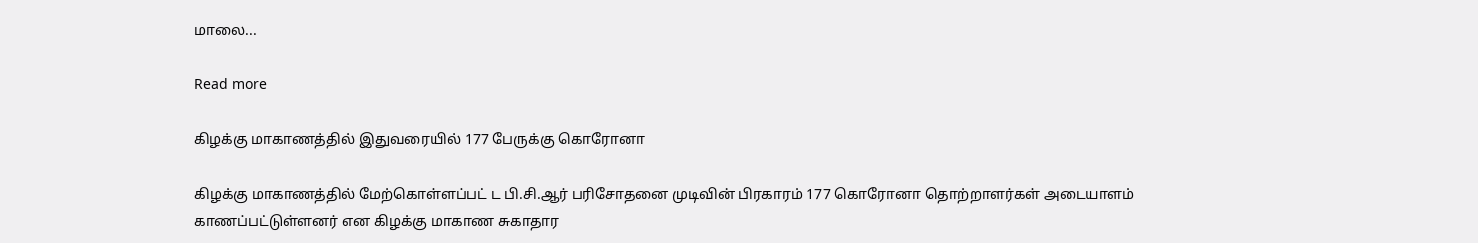மாலை...

Read more

கிழக்கு மாகாணத்தில் இதுவரையில் 177 பேருக்கு கொரோனா

கிழக்கு மாகாணத்தில் மேற்கொள்ளப்பட் ட பி.சி.ஆர் பரிசோதனை முடிவின் பிரகாரம் 177 கொரோனா தொற்றாளர்கள் அடையாளம் காணப்பட்டுள்ளனர் என கிழக்கு மாகாண சுகாதார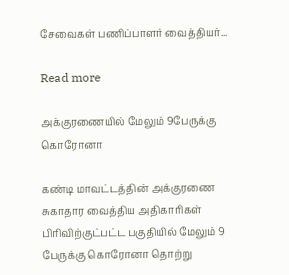சேவைகள் பணிப்பாளர் வைத்தியர்...

Read more

அக்குரணையில் மேலும் 9பேருக்கு கொரோனா

கண்டி மாவட்டத்தின் அக்குரணை சுகாதார வைத்திய அதிகாரிகள் பிரிவிற்குட்பட்ட பகுதியில் மேலும் 9 பேருக்கு கொரோனா தொற்று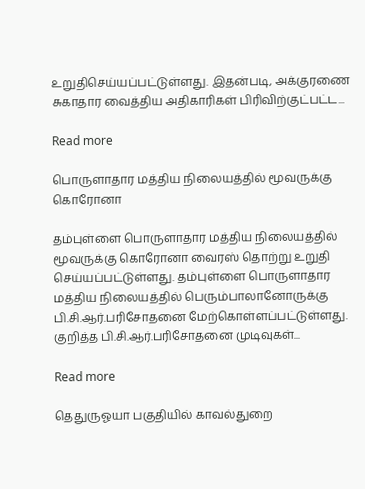உறுதிசெய்யப்பட்டுள்ளது. இதன்படி, அக்குரணை சுகாதார வைத்திய அதிகாரிகள் பிரிவிற்குட்பட்ட...

Read more

பொருளாதார மத்திய நிலையத்தில் மூவருக்கு கொரோனா

தம்புள்ளை பொருளாதார மத்திய நிலையத்தில் மூவருக்கு கொரோனா வைரஸ் தொற்று உறுதி செய்யப்பட்டுள்ளது. தம்புள்ளை பொருளாதார மத்திய நிலையத்தில் பெரும்பாலானோருக்கு பி.சி.ஆர்.பரிசோதனை மேற்கொள்ளப்பட்டுள்ளது. குறித்த பி.சி.ஆர்.பரிசோதனை முடிவுகள்...

Read more

தெதுருஓயா பகுதியில் காவல்துறை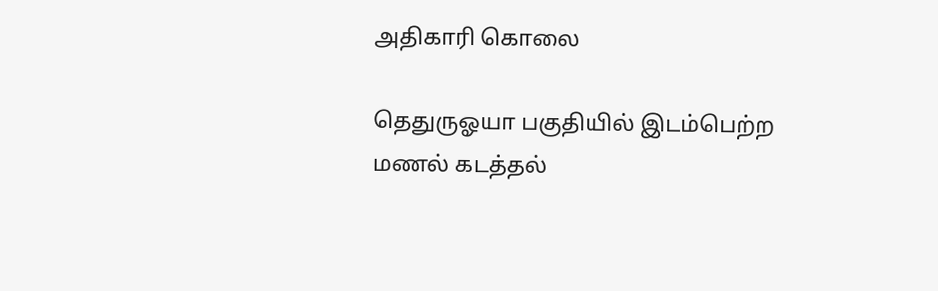அதிகாரி கொலை

தெதுருஓயா பகுதியில் இடம்பெற்ற மணல் கடத்தல்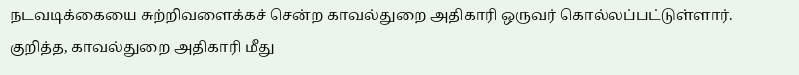நடவடிக்கையை சுற்றிவளைக்கச் சென்ற காவல்துறை அதிகாரி ஒருவர் கொல்லப்பட்டுள்ளார். குறித்த, காவல்துறை அதிகாரி மீது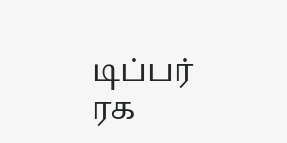டிப்பர் ரக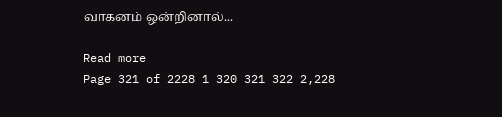வாகனம் ஒன்றினால்...

Read more
Page 321 of 2228 1 320 321 322 2,228